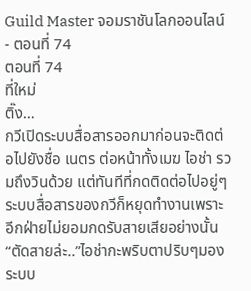Guild Master จอมราชันโลกออนไลน์ - ตอนที่ 74
ตอนที่ 74
ที่ใหม่
ติ๊ง…
กวีเปิดระบบสื่อสารออกมาก่อนจะติดต่อไปยังชื่อ เนตร ต่อหน้าทั้งเมฆ ไอช่า รวมถึงวินด้วย แต่ทันทีที่กดติดต่อไปอยู่ๆระบบสื่อสารของกวีก็หยุดทำงานเพราะอีกฝ่ายไม่ยอมกดรับสายเสียอย่างนั้น
“ตัดสายล่ะ..”ไอช่ากะพริบตาปริบๆมองระบบ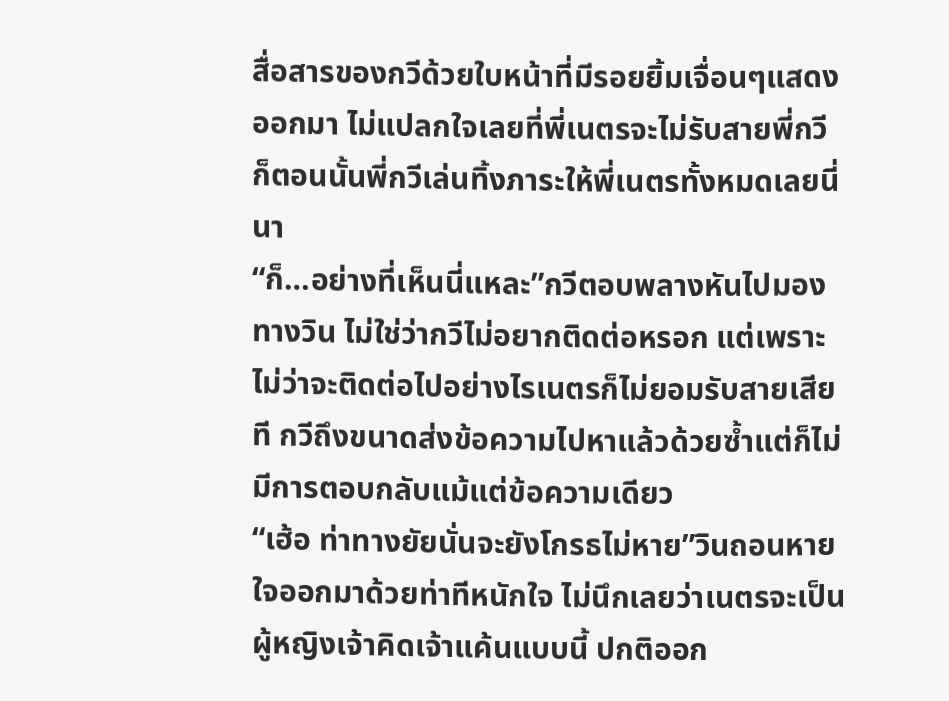สื่อสารของกวีด้วยใบหน้าที่มีรอยยิ้มเจื่อนๆแสดงออกมา ไม่แปลกใจเลยที่พี่เนตรจะไม่รับสายพี่กวี ก็ตอนนั้นพี่กวีเล่นทิ้งภาระให้พี่เนตรทั้งหมดเลยนี่นา
“ก็…อย่างที่เห็นนี่แหละ”กวีตอบพลางหันไปมองทางวิน ไม่ใช่ว่ากวีไม่อยากติดต่อหรอก แต่เพราะไม่ว่าจะติดต่อไปอย่างไรเนตรก็ไม่ยอมรับสายเสียที กวีถึงขนาดส่งข้อความไปหาแล้วด้วยซ้ำแต่ก็ไม่มีการตอบกลับแม้แต่ข้อความเดียว
“เฮ้อ ท่าทางยัยนั่นจะยังโกรธไม่หาย”วินถอนหายใจออกมาด้วยท่าทีหนักใจ ไม่นึกเลยว่าเนตรจะเป็นผู้หญิงเจ้าคิดเจ้าแค้นแบบนี้ ปกติออก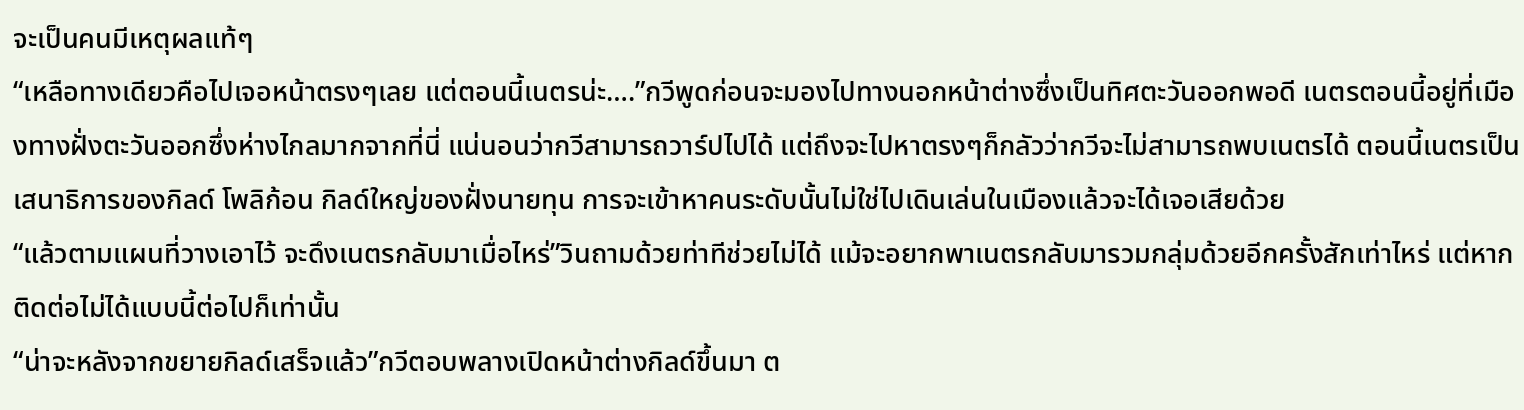จะเป็นคนมีเหตุผลแท้ๆ
“เหลือทางเดียวคือไปเจอหน้าตรงๆเลย แต่ตอนนี้เนตรน่ะ….”กวีพูดก่อนจะมองไปทางนอกหน้าต่างซึ่งเป็นทิศตะวันออกพอดี เนตรตอนนี้อยู่ที่เมืองทางฝั่งตะวันออกซึ่งห่างไกลมากจากที่นี่ แน่นอนว่ากวีสามารถวาร์ปไปได้ แต่ถึงจะไปหาตรงๆก็กลัวว่ากวีจะไม่สามารถพบเนตรได้ ตอนนี้เนตรเป็นเสนาธิการของกิลด์ โพลิก้อน กิลด์ใหญ่ของฝั่งนายทุน การจะเข้าหาคนระดับนั้นไม่ใช่ไปเดินเล่นในเมืองแล้วจะได้เจอเสียด้วย
“แล้วตามแผนที่วางเอาไว้ จะดึงเนตรกลับมาเมื่อไหร่”วินถามด้วยท่าทีช่วยไม่ได้ แม้จะอยากพาเนตรกลับมารวมกลุ่มด้วยอีกครั้งสักเท่าไหร่ แต่หากติดต่อไม่ได้แบบนี้ต่อไปก็เท่านั้น
“น่าจะหลังจากขยายกิลด์เสร็จแล้ว”กวีตอบพลางเปิดหน้าต่างกิลด์ขึ้นมา ต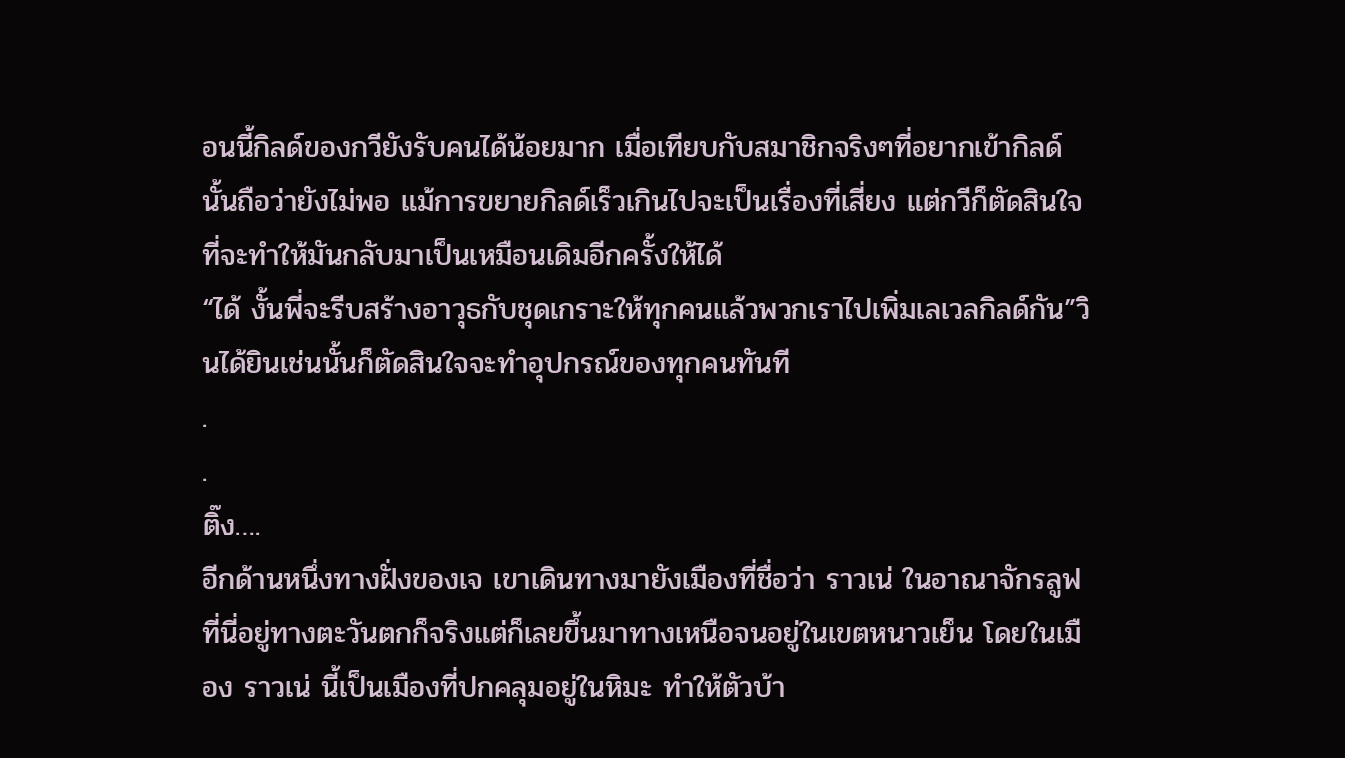อนนี้กิลด์ของกวียังรับคนได้น้อยมาก เมื่อเทียบกับสมาชิกจริงๆที่อยากเข้ากิลด์นั้นถือว่ายังไม่พอ แม้การขยายกิลด์เร็วเกินไปจะเป็นเรื่องที่เสี่ยง แต่กวีก็ตัดสินใจที่จะทำให้มันกลับมาเป็นเหมือนเดิมอีกครั้งให้ได้
“ได้ งั้นพี่จะรีบสร้างอาวุธกับชุดเกราะให้ทุกคนแล้วพวกเราไปเพิ่มเลเวลกิลด์กัน”วินได้ยินเช่นนั้นก็ตัดสินใจจะทำอุปกรณ์ของทุกคนทันที
.
.
ติ๊ง….
อีกด้านหนึ่งทางฝั่งของเจ เขาเดินทางมายังเมืองที่ชื่อว่า ราวเน่ ในอาณาจักรลูฟ ที่นี่อยู่ทางตะวันตกก็จริงแต่ก็เลยขึ้นมาทางเหนือจนอยู่ในเขตหนาวเย็น โดยในเมือง ราวเน่ นี้เป็นเมืองที่ปกคลุมอยู่ในหิมะ ทำให้ตัวบ้า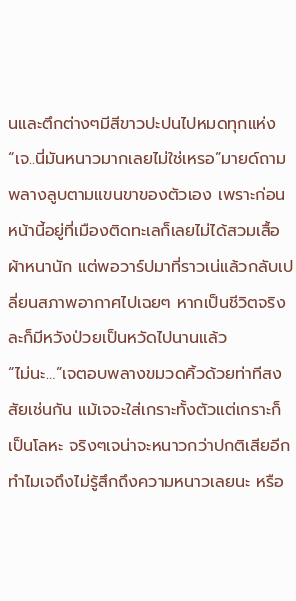นและตึกต่างๆมีสีขาวปะปนไปหมดทุกแห่ง
“เจ..นี่มันหนาวมากเลยไม่ใช่เหรอ”มายด์ถามพลางลูบตามแขนขาของตัวเอง เพราะก่อนหน้านี้อยู่ที่เมืองติดทะเลก็เลยไม่ได้สวมเสื้อผ้าหนานัก แต่พอวาร์ปมาที่ราวเน่แล้วกลับเปลี่ยนสภาพอากาศไปเฉยๆ หากเป็นชีวิตจริงละก็มีหวังป่วยเป็นหวัดไปนานแล้ว
“ไม่นะ…”เจตอบพลางขมวดคิ้วด้วยท่าทีสงสัยเช่นกัน แม้เจจะใส่เกราะทั้งตัวแต่เกราะก็เป็นโลหะ จริงๆเจน่าจะหนาวกว่าปกติเสียอีกทำไมเจถึงไม่รู้สึกถึงความหนาวเลยนะ หรือ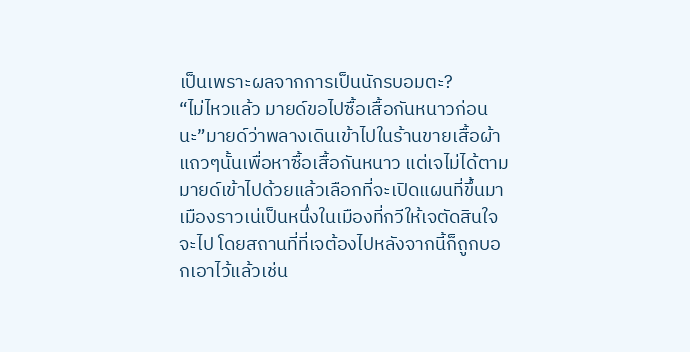เป็นเพราะผลจากการเป็นนักรบอมตะ?
“ไม่ไหวแล้ว มายด์ขอไปซื้อเสื้อกันหนาวก่อนนะ”มายด์ว่าพลางเดินเข้าไปในร้านขายเสื้อผ้าแถวๆนั้นเพื่อหาซื้อเสื้อกันหนาว แต่เจไม่ได้ตามมายด์เข้าไปด้วยแล้วเลือกที่จะเปิดแผนที่ขึ้นมา เมืองราวเน่เป็นหนึ่งในเมืองที่กวีให้เจตัดสินใจจะไป โดยสถานที่ที่เจต้องไปหลังจากนี้ก็ถูกบอกเอาไว้แล้วเช่น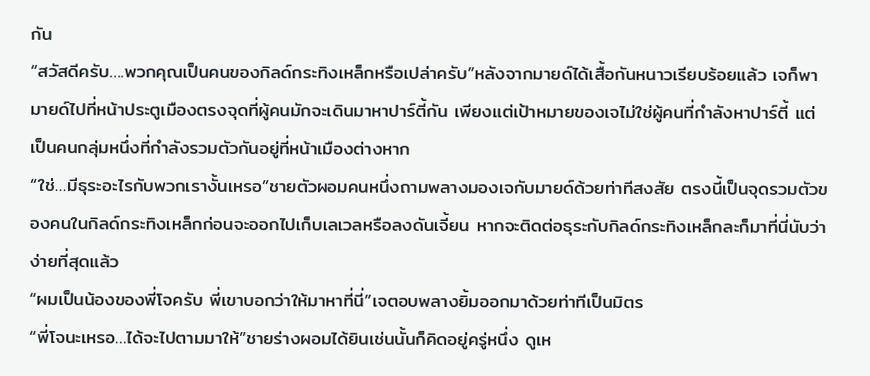กัน
“สวัสดีครับ….พวกคุณเป็นคนของกิลด์กระทิงเหล็กหรือเปล่าครับ”หลังจากมายด์ได้เสื้อกันหนาวเรียบร้อยแล้ว เจก็พามายด์ไปที่หน้าประตูเมืองตรงจุดที่ผู้คนมักจะเดินมาหาปาร์ตี้กัน เพียงแต่เป้าหมายของเจไม่ใช่ผู้คนที่กำลังหาปาร์ตี้ แต่เป็นคนกลุ่มหนึ่งที่กำลังรวมตัวกันอยู่ที่หน้าเมืองต่างหาก
“ใช่…มีธุระอะไรกับพวกเรางั้นเหรอ”ชายตัวผอมคนหนึ่งถามพลางมองเจกับมายด์ด้วยท่าทีสงสัย ตรงนี้เป็นจุดรวมตัวของคนในกิลด์กระทิงเหล็กก่อนจะออกไปเก็บเลเวลหรือลงดันเจี้ยน หากจะติดต่อธุระกับกิลด์กระทิงเหล็กละก็มาที่นี่นับว่าง่ายที่สุดแล้ว
“ผมเป็นน้องของพี่โจครับ พี่เขาบอกว่าให้มาหาที่นี่”เจตอบพลางยิ้มออกมาด้วยท่าทีเป็นมิตร
“พี่โจนะเหรอ…ได้จะไปตามมาให้”ชายร่างผอมได้ยินเช่นนั้นก็คิดอยู่ครู่หนึ่ง ดูเห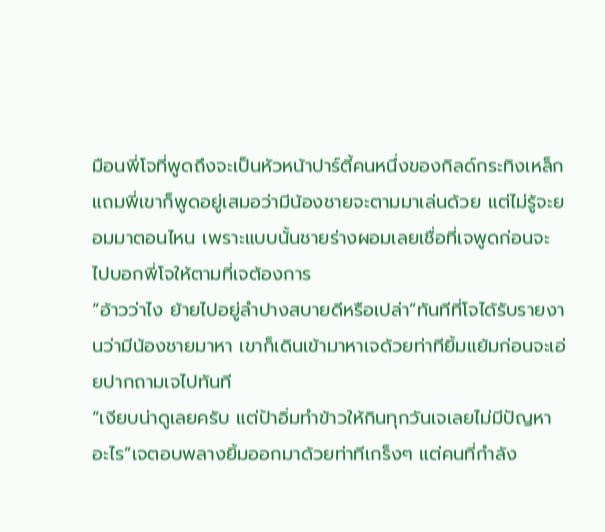มือนพี่โจที่พูดถึงจะเป็นหัวหน้าปาร์ตี้คนหนึ่งของกิลด์กระทิงเหล็ก แถมพี่เขาก็พูดอยู่เสมอว่ามีน้องชายจะตามมาเล่นด้วย แต่ไม่รู้จะยอมมาตอนไหน เพราะแบบนั้นชายร่างผอมเลยเชื่อที่เจพูดก่อนจะไปบอกพี่โจให้ตามที่เจต้องการ
“อ้าวว่าไง ย้ายไปอยู่ลำปางสบายดีหรือเปล่า”ทันทีที่โจได้รับรายงานว่ามีน้องชายมาหา เขาก็เดินเข้ามาหาเจด้วยท่าทียิ้มแย้มก่อนจะเอ่ยปากถามเจไปทันที
“เงียบน่าดูเลยครับ แต่ป้าอิ่มทำข้าวให้กินทุกวันเจเลยไม่มีปัญหาอะไร”เจตอบพลางยิ้มออกมาด้วยท่าทีเกร็งๆ แต่คนที่กำลัง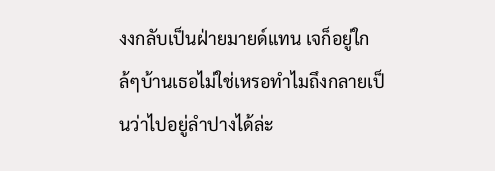งงกลับเป็นฝ่ายมายด์แทน เจก็อยู่ใกล้ๆบ้านเธอไม่ใช่เหรอทำไมถึงกลายเป็นว่าไปอยู่ลำปางได้ล่ะ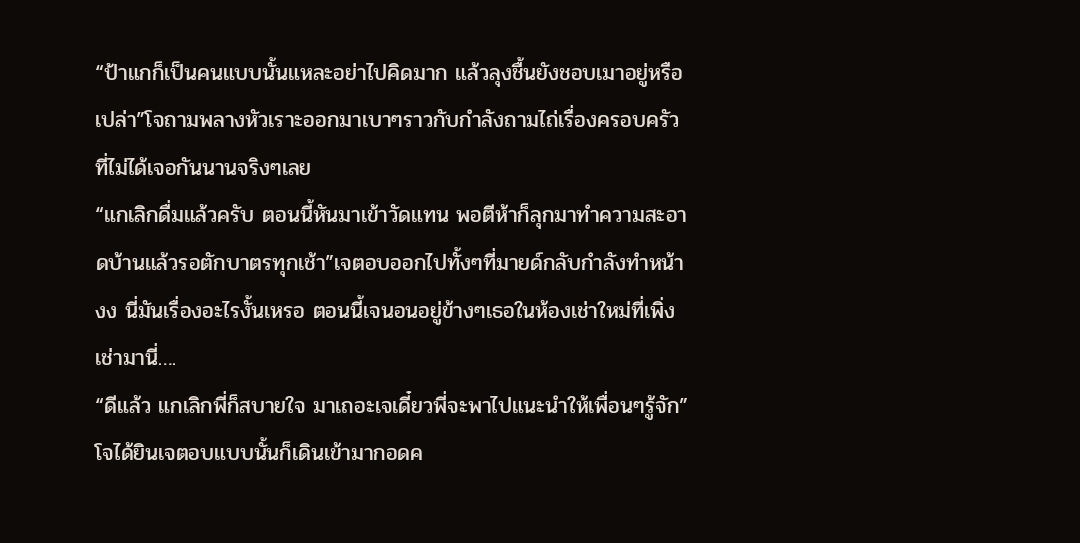“ป้าแกก็เป็นคนแบบนั้นแหละอย่าไปคิดมาก แล้วลุงชื้นยังชอบเมาอยู่หรือเปล่า”โจถามพลางหัวเราะออกมาเบาๆราวกับกำลังถามไถ่เรื่องครอบครัวที่ไม่ได้เจอกันนานจริงๆเลย
“แกเลิกดื่มแล้วครับ ตอนนี้หันมาเข้าวัดแทน พอตีห้าก็ลุกมาทำความสะอาดบ้านแล้วรอตักบาตรทุกเช้า”เจตอบออกไปทั้งๆที่มายด์กลับกำลังทำหน้างง นี่มันเรื่องอะไรงั้นเหรอ ตอนนี้เจนอนอยู่ข้างๆเธอในห้องเช่าใหม่ที่เพิ่งเช่ามานี่….
“ดีแล้ว แกเลิกพี่ก็สบายใจ มาเถอะเจเดี๋ยวพี่จะพาไปแนะนำให้เพื่อนๆรู้จัก”โจได้ยินเจตอบแบบนั้นก็เดินเข้ามากอดค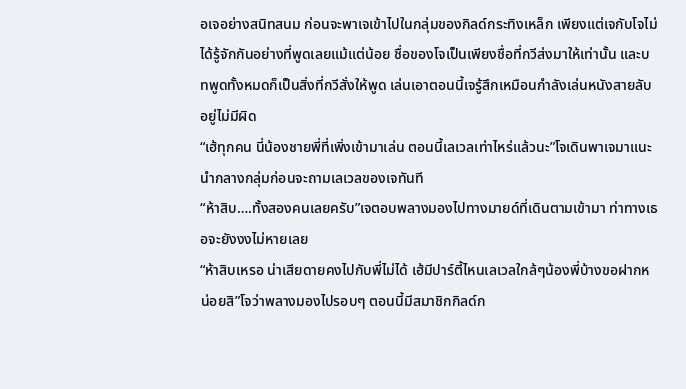อเจอย่างสนิทสนม ก่อนจะพาเจเข้าไปในกลุ่มของกิลด์กระทิงเหล็ก เพียงแต่เจกับโจไม่ได้รู้จักกันอย่างที่พูดเลยแม้แต่น้อย ชื่อของโจเป็นเพียงชื่อที่กวีส่งมาให้เท่านั้น และบทพูดทั้งหมดก็เป็นสิ่งที่กวีสั่งให้พูด เล่นเอาตอนนี้เจรู้สึกเหมือนกำลังเล่นหนังสายลับอยู่ไม่มีผิด
“เฮ้ทุกคน นี่น้องชายพี่ที่เพิ่งเข้ามาเล่น ตอนนี้เลเวลเท่าไหร่แล้วนะ”โจเดินพาเจมาแนะนำกลางกลุ่มก่อนจะถามเลเวลของเจทันที
“ห้าสิบ….ทั้งสองคนเลยครับ”เจตอบพลางมองไปทางมายด์ที่เดินตามเข้ามา ท่าทางเธอจะยังงงไม่หายเลย
“ห้าสิบเหรอ น่าเสียดายคงไปกับพี่ไม่ได้ เฮ้มีปาร์ตี้ไหนเลเวลใกล้ๆน้องพี่บ้างขอฝากหน่อยสิ”โจว่าพลางมองไปรอบๆ ตอนนี้มีสมาชิกกิลด์ก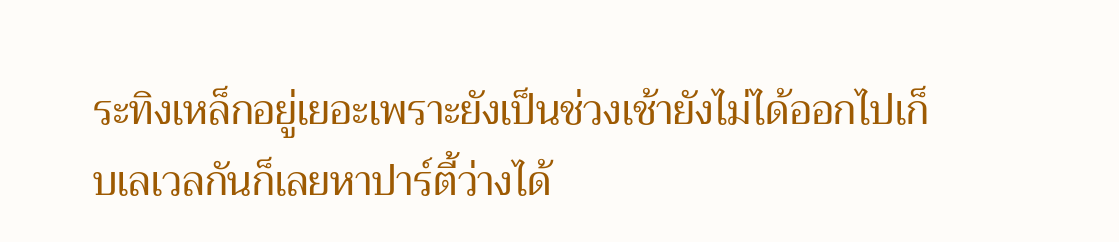ระทิงเหล็กอยู่เยอะเพราะยังเป็นช่วงเช้ายังไม่ได้ออกไปเก็บเลเวลกันก็เลยหาปาร์ตี้ว่างได้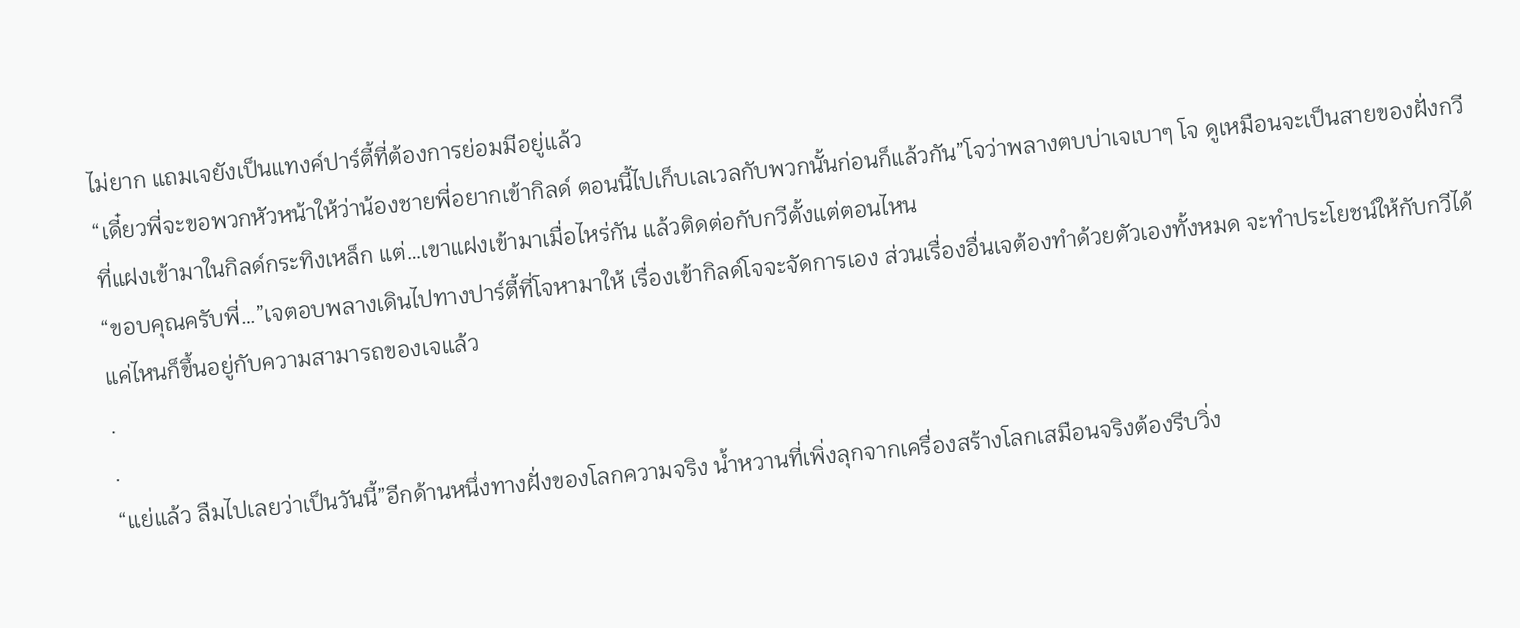ไม่ยาก แถมเจยังเป็นแทงค์ปาร์ตี้ที่ต้องการย่อมมีอยู่แล้ว
“เดี๋ยวพี่จะขอพวกหัวหน้าให้ว่าน้องชายพี่อยากเข้ากิลด์ ตอนนี้ไปเก็บเลเวลกับพวกนั้นก่อนก็แล้วกัน”โจว่าพลางตบบ่าเจเบาๆ โจ ดูเหมือนจะเป็นสายของฝั่งกวีที่แฝงเข้ามาในกิลด์กระทิงเหล็ก แต่…เขาแฝงเข้ามาเมื่อไหร่กัน แล้วติดต่อกับกวีตั้งแต่ตอนไหน
“ขอบคุณครับพี่…”เจตอบพลางเดินไปทางปาร์ตี้ที่โจหามาให้ เรื่องเข้ากิลด์โจจะจัดการเอง ส่วนเรื่องอื่นเจต้องทำด้วยตัวเองทั้งหมด จะทำประโยชน์ให้กับกวีได้แค่ไหนก็ขึ้นอยู่กับความสามารถของเจแล้ว
.
.
“แย่แล้ว ลืมไปเลยว่าเป็นวันนี้”อีกด้านหนึ่งทางฝั่งของโลกความจริง น้ำหวานที่เพิ่งลุกจากเครื่องสร้างโลกเสมือนจริงต้องรีบวิ่ง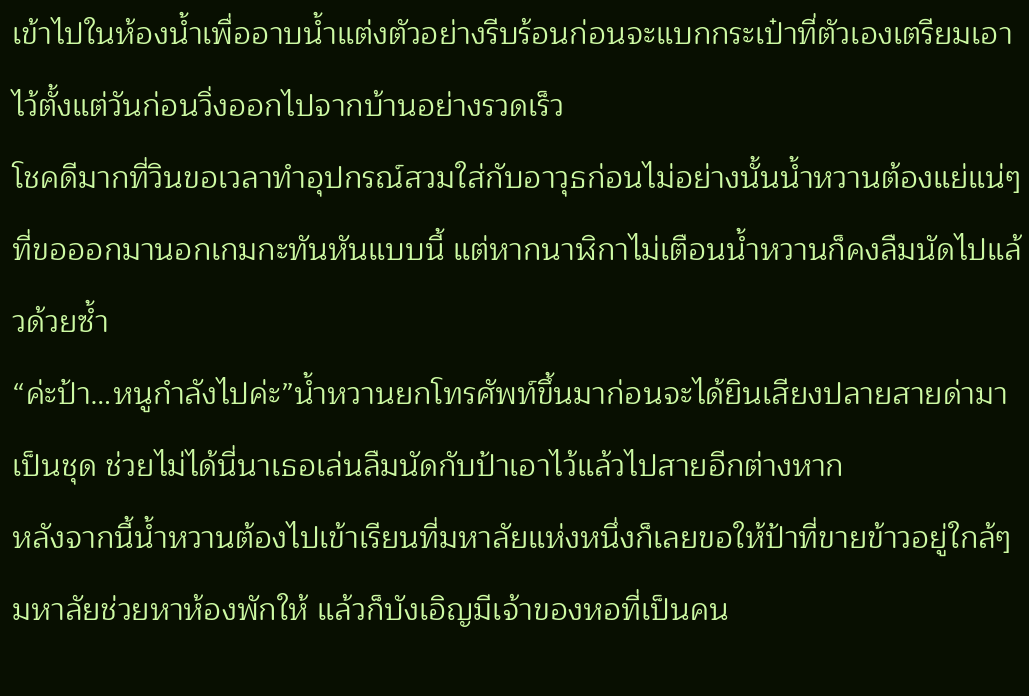เข้าไปในห้องน้ำเพื่ออาบน้ำแต่งตัวอย่างรีบร้อนก่อนจะแบกกระเป๋าที่ตัวเองเตรียมเอาไว้ตั้งแต่วันก่อนวิ่งออกไปจากบ้านอย่างรวดเร็ว
โชคดีมากที่วินขอเวลาทำอุปกรณ์สวมใส่กับอาวุธก่อนไม่อย่างนั้นน้ำหวานต้องแย่แน่ๆที่ขอออกมานอกเกมกะทันหันแบบนี้ แต่หากนาฬิกาไม่เตือนน้ำหวานก็คงลืมนัดไปแล้วด้วยซ้ำ
“ค่ะป้า…หนูกำลังไปค่ะ”น้ำหวานยกโทรศัพท์ขึ้นมาก่อนจะได้ยินเสียงปลายสายด่ามาเป็นชุด ช่วยไม่ได้นี่นาเธอเล่นลืมนัดกับป้าเอาไว้แล้วไปสายอีกต่างหาก
หลังจากนี้น้ำหวานต้องไปเข้าเรียนที่มหาลัยแห่งหนึ่งก็เลยขอให้ป้าที่ขายข้าวอยู่ใกล้ๆมหาลัยช่วยหาห้องพักให้ แล้วก็บังเอิญมีเจ้าของหอที่เป็นคน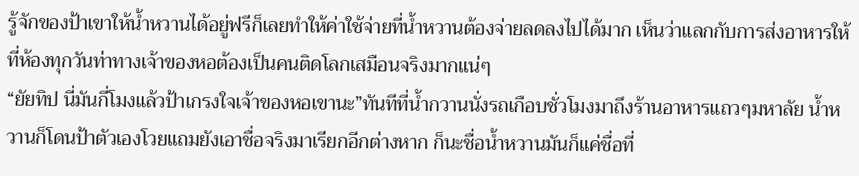รู้จักของป้าเขาให้น้ำหวานได้อยู่ฟรีก็เลยทำให้ค่าใช้จ่ายที่น้ำหวานต้องจ่ายลดลงไปได้มาก เห็นว่าแลกกับการส่งอาหารให้ที่ห้องทุกวันท่าทางเจ้าของหอต้องเป็นคนติดโลกเสมือนจริงมากแน่ๆ
“ยัยทิป นี่มันกี่โมงแล้วป้าเกรงใจเจ้าของหอเขานะ”ทันทีที่น้ำกวานนั่งรถเกือบชั่วโมงมาถึงร้านอาหารแถวๆมหาลัย น้ำหวานก็โดนป้าตัวเองโวยแถมยังเอาชื่อจริงมาเรียกอีกต่างหาก ก็นะชื่อน้ำหวานมันก็แค่ชื่อที่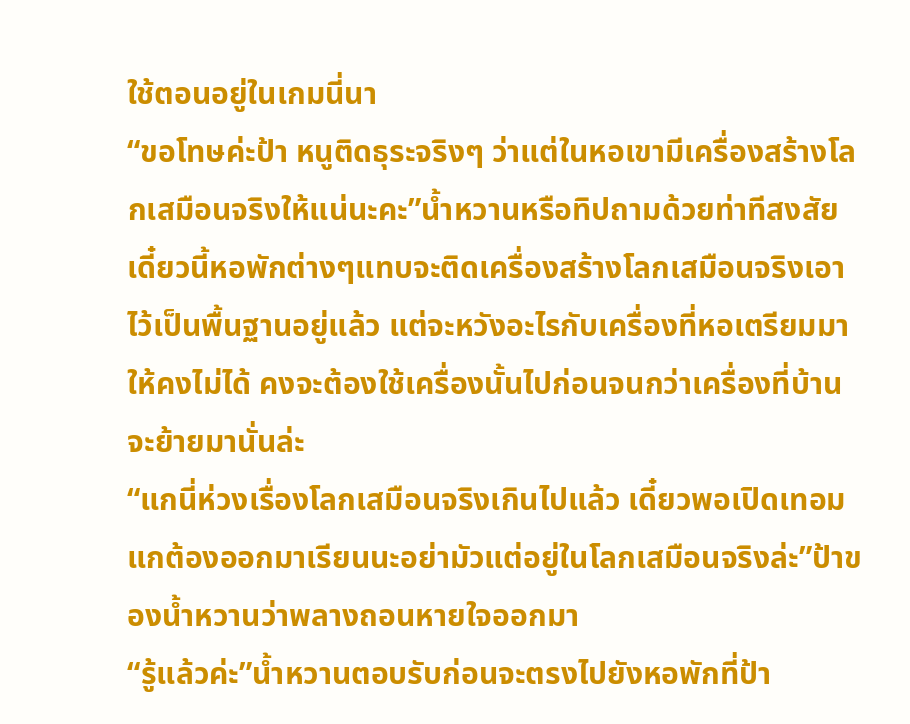ใช้ตอนอยู่ในเกมนี่นา
“ขอโทษค่ะป้า หนูติดธุระจริงๆ ว่าแต่ในหอเขามีเครื่องสร้างโลกเสมือนจริงให้แน่นะคะ”น้ำหวานหรือทิปถามด้วยท่าทีสงสัย เดี๋ยวนี้หอพักต่างๆแทบจะติดเครื่องสร้างโลกเสมือนจริงเอาไว้เป็นพื้นฐานอยู่แล้ว แต่จะหวังอะไรกับเครื่องที่หอเตรียมมาให้คงไม่ได้ คงจะต้องใช้เครื่องนั้นไปก่อนจนกว่าเครื่องที่บ้านจะย้ายมานั่นล่ะ
“แกนี่ห่วงเรื่องโลกเสมือนจริงเกินไปแล้ว เดี๋ยวพอเปิดเทอมแกต้องออกมาเรียนนะอย่ามัวแต่อยู่ในโลกเสมือนจริงล่ะ”ป้าของน้ำหวานว่าพลางถอนหายใจออกมา
“รู้แล้วค่ะ”น้ำหวานตอบรับก่อนจะตรงไปยังหอพักที่ป้า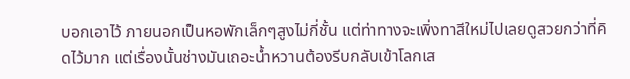บอกเอาไว้ ภายนอกเป็นหอพักเล็กๆสูงไม่กี่ชั้น แต่ท่าทางจะเพิ่งทาสีใหม่ไปเลยดูสวยกว่าที่คิดไว้มาก แต่เรื่องนั้นช่างมันเถอะน้ำหวานต้องรีบกลับเข้าโลกเส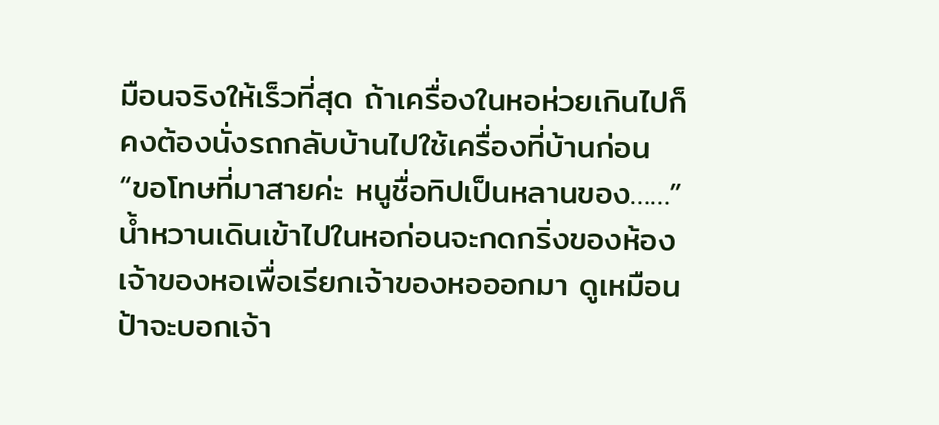มือนจริงให้เร็วที่สุด ถ้าเครื่องในหอห่วยเกินไปก็คงต้องนั่งรถกลับบ้านไปใช้เครื่องที่บ้านก่อน
“ขอโทษที่มาสายค่ะ หนูชื่อทิปเป็นหลานของ……”น้ำหวานเดินเข้าไปในหอก่อนจะกดกริ่งของห้องเจ้าของหอเพื่อเรียกเจ้าของหอออกมา ดูเหมือนป้าจะบอกเจ้า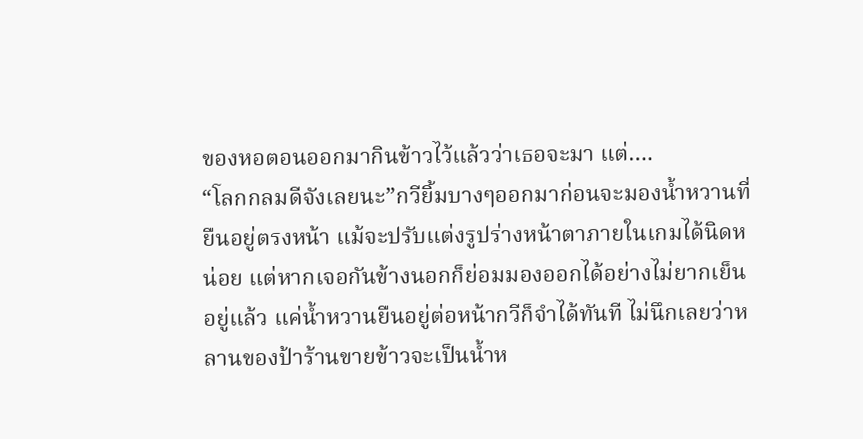ของหอตอนออกมากินข้าวไว้แล้วว่าเธอจะมา แต่….
“โลกกลมดีจังเลยนะ”กวียิ้มบางๆออกมาก่อนจะมองน้ำหวานที่ยืนอยู่ตรงหน้า แม้จะปรับแต่งรูปร่างหน้าตาภายในเกมได้นิดหน่อย แต่หากเจอกันข้างนอกก็ย่อมมองออกได้อย่างไม่ยากเย็นอยู่แล้ว แค่น้ำหวานยืนอยู่ต่อหน้ากวีก็จำได้ทันที ไม่นึกเลยว่าหลานของป้าร้านขายข้าวจะเป็นน้ำห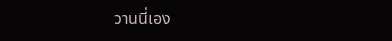วานนี่เอง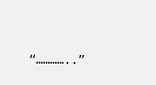“…………..”